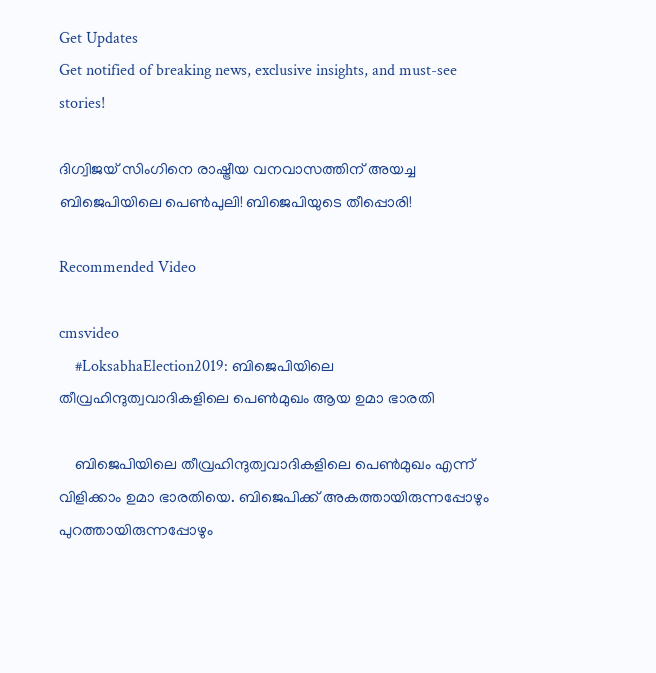Get Updates
Get notified of breaking news, exclusive insights, and must-see stories!

ദിഗ്വിജയ് സിംഗിനെ രാഷ്ട്രീയ വനവാസത്തിന് അയച്ച ബിജെപിയിലെ പെൺപുലി! ബിജെപിയുടെ തീപ്പൊരി!

Recommended Video

cmsvideo
    #LoksabhaElection2019: ബിജെപിയിലെ തീവ്രഹിന്ദുത്വവാദികളിലെ പെണ്‍മുഖം ആയ ഉമാ ഭാരതി

    ബിജെപിയിലെ തീവ്രഹിന്ദുത്വവാദികളിലെ പെണ്‍മുഖം എന്ന് വിളിക്കാം ഉമാ ഭാരതിയെ. ബിജെപിക്ക് അകത്തായിരുന്നപ്പോഴും പുറത്തായിരുന്നപ്പോഴും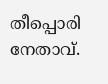തീപ്പൊരി നേതാവ്.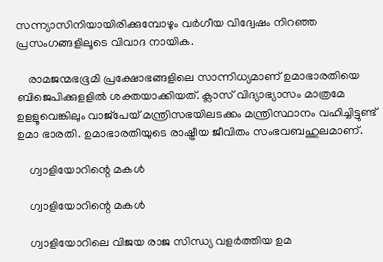സന്ന്യാസിനിയായിരിക്കുമ്പോഴും വര്‍ഗീയ വിദ്വേഷം നിറഞ്ഞ പ്രസംഗങ്ങളിലൂടെ വിവാദ നായിക.

    രാമജന്മഭഭൂമി പ്രക്ഷോഭങ്ങളിലെ സാന്നിധ്യമാണ് ഉമാഭാരതിയെ ബിജെപിക്കുളളില്‍ ശക്തയാക്കിയത്. ക്ലാസ് വിദ്യാഭ്യാസം മാത്രമേ ഉളളൂവെങ്കിലും വാജ്‌പേയ് മന്ത്രിസഭയിലടക്കം മന്ത്രിസ്ഥാനം വഹിച്ചിട്ടുണ്ട് ഉമാ ഭാരതി. ഉമാഭാരതിയുടെ രാഷ്ട്രീയ ജീവിതം സംഭവബഹുലമാണ്.

    ഗ്വാളിയോറിന്റെ മകൾ

    ഗ്വാളിയോറിന്റെ മകൾ

    ഗ്വാളിയോറിലെ വിജയ രാജ സിന്ധ്യ വളര്‍ത്തിയ ഉമ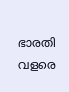ഭാരതി വളരെ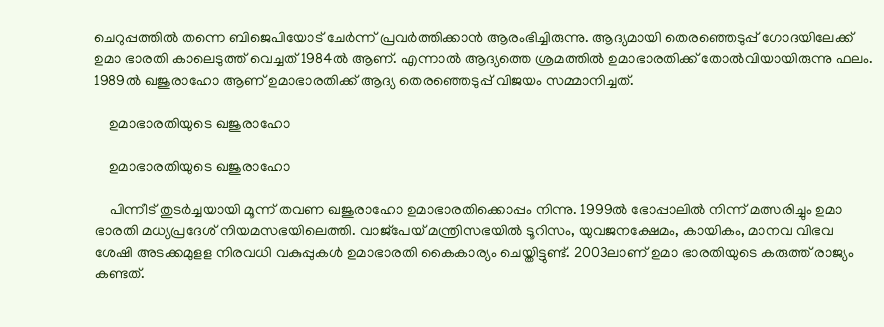ചെറുപ്പത്തില്‍ തന്നെ ബിജെപിയോട് ചേര്‍ന്ന് പ്രവര്‍ത്തിക്കാന്‍ ആരംഭിച്ചിരുന്നു. ആദ്യമായി തെരഞ്ഞെടുപ്പ് ഗോദയിലേക്ക് ഉമാ ഭാരതി കാലെടുത്ത് വെച്ചത് 1984ല്‍ ആണ്. എന്നാല്‍ ആദ്യത്തെ ശ്രമത്തില്‍ ഉമാഭാരതിക്ക് തോല്‍വിയായിരുന്നു ഫലം. 1989ല്‍ ഖജുരാഹോ ആണ് ഉമാഭാരതിക്ക് ആദ്യ തെരഞ്ഞെടുപ്പ് വിജയം സമ്മാനിച്ചത്.

    ഉമാഭാരതിയുടെ ഖജുരാഹോ

    ഉമാഭാരതിയുടെ ഖജുരാഹോ

    പിന്നീട് തുടര്‍ച്ചയായി മൂന്ന് തവണ ഖജുരാഹോ ഉമാഭാരതിക്കൊപ്പം നിന്നു. 1999ല്‍ ഭോപ്പാലില്‍ നിന്ന് മത്സരിച്ചും ഉമാ ഭാരതി മധ്യപ്രദേശ് നിയമസഭയിലെത്തി. വാജ്‌പേയ് മന്ത്രിസഭയില്‍ ടൂറിസം, യുവജനക്ഷേമം, കായികം, മാനവ വിഭവ ശേഷി അടക്കമുളള നിരവധി വകുപ്പുകള്‍ ഉമാഭാരതി കൈകാര്യം ചെയ്തിട്ടുണ്ട്. 2003ലാണ് ഉമാ ഭാരതിയുടെ കരുത്ത് രാജ്യം കണ്ടത്.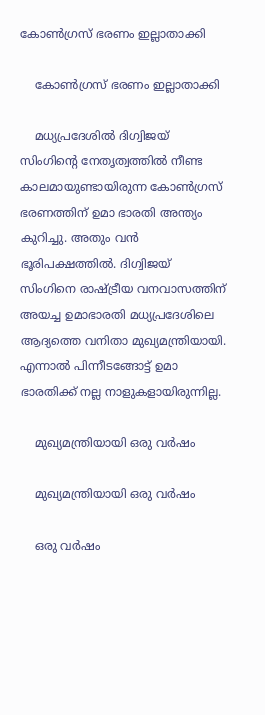കോൺഗ്രസ് ഭരണം ഇല്ലാതാക്കി

    കോൺഗ്രസ് ഭരണം ഇല്ലാതാക്കി

    മധ്യപ്രദേശില്‍ ദിഗ്വിജയ് സിംഗിന്റെ നേതൃത്വത്തില്‍ നീണ്ട കാലമായുണ്ടായിരുന്ന കോണ്‍ഗ്രസ് ഭരണത്തിന് ഉമാ ഭാരതി അന്ത്യം കുറിച്ചു. അതും വന്‍ ഭൂരിപക്ഷത്തില്‍. ദിഗ്വിജയ് സിംഗിനെ രാഷ്ട്രീയ വനവാസത്തിന് അയച്ച ഉമാഭാരതി മധ്യപ്രദേശിലെ ആദ്യത്തെ വനിതാ മുഖ്യമന്ത്രിയായി. എന്നാല്‍ പിന്നീടങ്ങോട്ട് ഉമാ ഭാരതിക്ക് നല്ല നാളുകളായിരുന്നില്ല.

    മുഖ്യമന്ത്രിയായി ഒരു വർഷം

    മുഖ്യമന്ത്രിയായി ഒരു വർഷം

    ഒരു വര്‍ഷം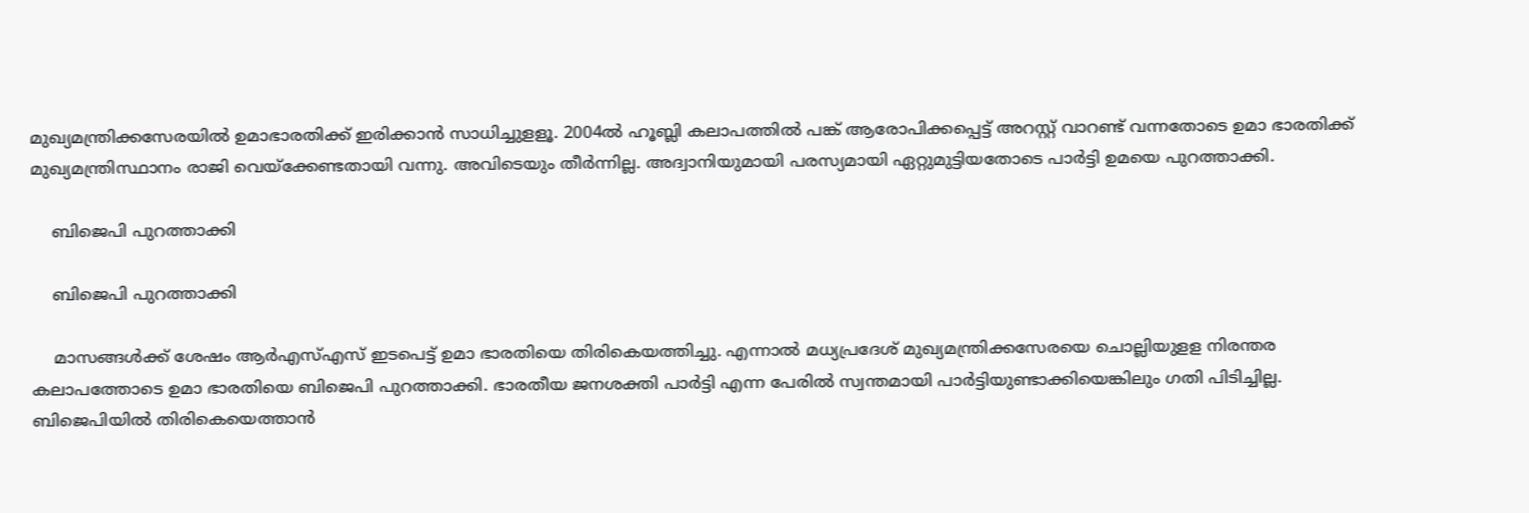മുഖ്യമന്ത്രിക്കസേരയില്‍ ഉമാഭാരതിക്ക് ഇരിക്കാന്‍ സാധിച്ചുളളൂ. 2004ല്‍ ഹൂബ്ലി കലാപത്തില്‍ പങ്ക് ആരോപിക്കപ്പെട്ട് അറസ്റ്റ് വാറണ്ട് വന്നതോടെ ഉമാ ഭാരതിക്ക് മുഖ്യമന്ത്രിസ്ഥാനം രാജി വെയ്‌ക്കേണ്ടതായി വന്നു. അവിടെയും തീര്‍ന്നില്ല. അദ്വാനിയുമായി പരസ്യമായി ഏറ്റുമുട്ടിയതോടെ പാര്‍ട്ടി ഉമയെ പുറത്താക്കി.

    ബിജെപി പുറത്താക്കി

    ബിജെപി പുറത്താക്കി

    മാസങ്ങള്‍ക്ക് ശേഷം ആര്‍എസ്എസ് ഇടപെട്ട് ഉമാ ഭാരതിയെ തിരികെയത്തിച്ചു. എന്നാല്‍ മധ്യപ്രദേശ് മുഖ്യമന്ത്രിക്കസേരയെ ചൊല്ലിയുളള നിരന്തര കലാപത്തോടെ ഉമാ ഭാരതിയെ ബിജെപി പുറത്താക്കി. ഭാരതീയ ജനശക്തി പാര്‍ട്ടി എന്ന പേരില്‍ സ്വന്തമായി പാര്‍ട്ടിയുണ്ടാക്കിയെങ്കിലും ഗതി പിടിച്ചില്ല. ബിജെപിയില്‍ തിരികെയെത്താന്‍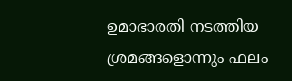ഉമാഭാരതി നടത്തിയ ശ്രമങ്ങളൊന്നും ഫലം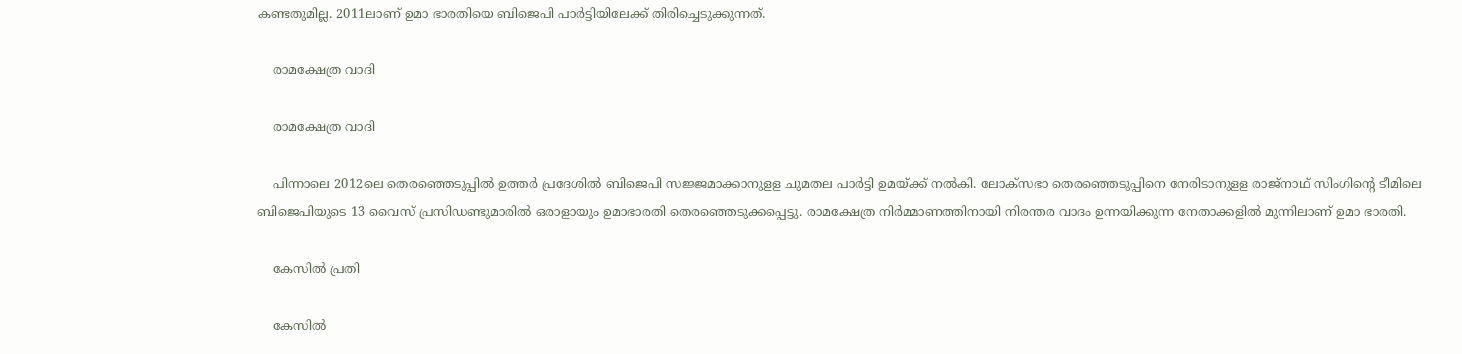കണ്ടതുമില്ല. 2011ലാണ് ഉമാ ഭാരതിയെ ബിജെപി പാര്‍ട്ടിയിലേക്ക് തിരിച്ചെടുക്കുന്നത്.

    രാമക്ഷേത്ര വാദി

    രാമക്ഷേത്ര വാദി

    പിന്നാലെ 2012ലെ തെരഞ്ഞെടുപ്പില്‍ ഉത്തര്‍ പ്രദേശില്‍ ബിജെപി സജ്ജമാക്കാനുളള ചുമതല പാര്‍ട്ടി ഉമയ്ക്ക് നല്‍കി. ലോക്‌സഭാ തെരഞ്ഞെടുപ്പിനെ നേരിടാനുളള രാജ്‌നാഥ് സിംഗിന്റെ ടീമിലെ ബിജെപിയുടെ 13 വൈസ് പ്രസിഡണ്ടുമാരില്‍ ഒരാളായും ഉമാഭാരതി തെരഞ്ഞെടുക്കപ്പെട്ടു. രാമക്ഷേത്ര നിര്‍മ്മാണത്തിനായി നിരന്തര വാദം ഉന്നയിക്കുന്ന നേതാക്കളില്‍ മുന്നിലാണ് ഉമാ ഭാരതി.

    കേസിൽ പ്രതി

    കേസിൽ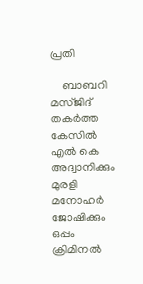പ്രതി

    ബാബറി മസ്ജിദ് തകര്‍ത്ത കേസില്‍ എല്‍ കെ അദ്വാനിക്കും മുരളി മനോഹര്‍ ജോഷിക്കും ഒപ്പം ക്രിമിനല്‍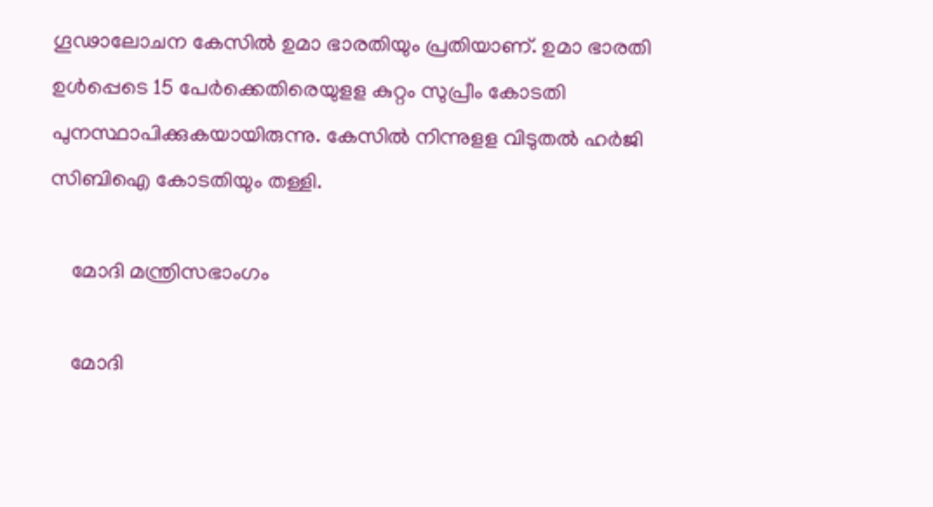ഗൂഢാലോചന കേസില്‍ ഉമാ ഭാരതിയും പ്രതിയാണ്. ഉമാ ഭാരതി ഉൾപ്പെടെ 15 പേർക്കെതിരെയുളള കുറ്റം സുപ്രീം കോടതി പുനസ്ഥാപിക്കുകയായിരുന്നു. കേസിൽ നിന്നുളള വിടുതൽ ഹർജി സിബിഐ കോടതിയും തള്ളി.

    മോദി മന്ത്രിസഭാംഗം

    മോദി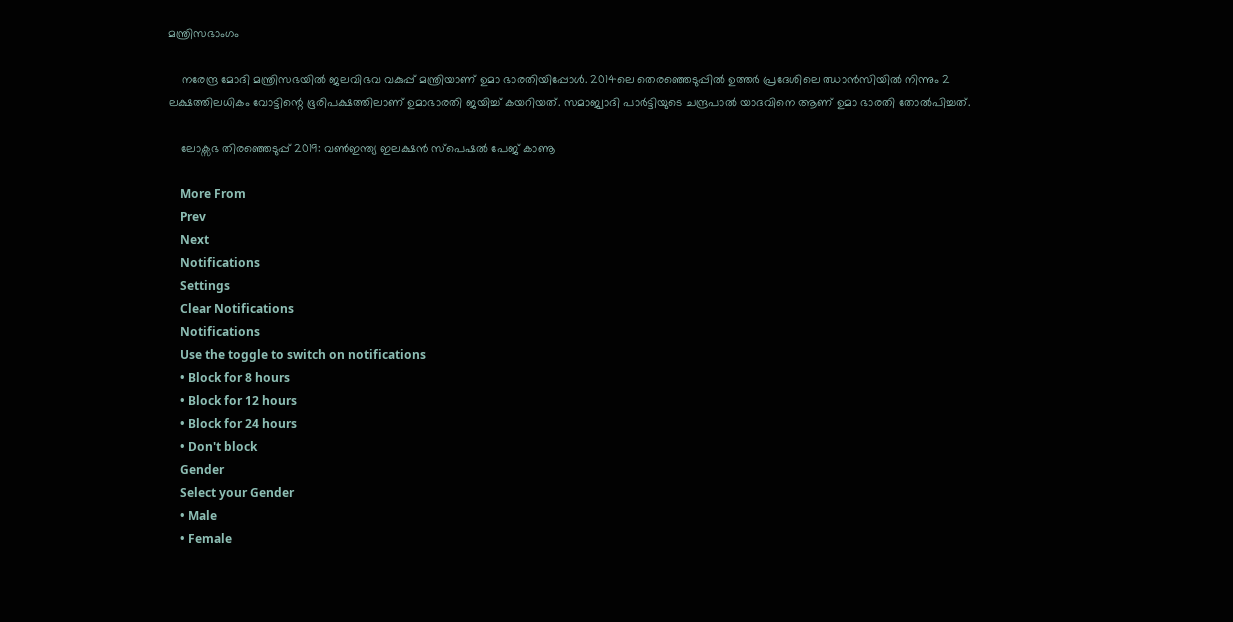മന്ത്രിസഭാംഗം

    നരേന്ദ്ര മോദി മന്ത്രിസഭയില്‍ ജലവിഭവ വകുപ്പ് മന്ത്രിയാണ് ഉമാ ഭാരതിയിപ്പോള്‍. 2014ലെ തെരഞ്ഞെടുപ്പില്‍ ഉത്തര്‍ പ്രദേശിലെ ഝാന്‍സിയില്‍ നിന്നും 2 ലക്ഷത്തിലധികം വോട്ടിന്റെ ഭൂരിപക്ഷത്തിലാണ് ഉമാഭാരതി ജയിച്ച് കയറിയത്. സമാജ്വാദി പാർട്ടിയുടെ ചന്ദ്രപാൽ യാദവിനെ ആണ് ഉമാ ഭാരതി തോൽപിച്ചത്.

    ലോക്സഭ തിരഞ്ഞെടുപ്പ് 2019: വൺഇന്ത്യ ഇലക്ഷൻ സ്പെഷൽ പേജ് കാണൂ

    More From
    Prev
    Next
    Notifications
    Settings
    Clear Notifications
    Notifications
    Use the toggle to switch on notifications
    • Block for 8 hours
    • Block for 12 hours
    • Block for 24 hours
    • Don't block
    Gender
    Select your Gender
    • Male
    • Female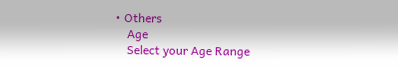• Others
    Age
    Select your Age Range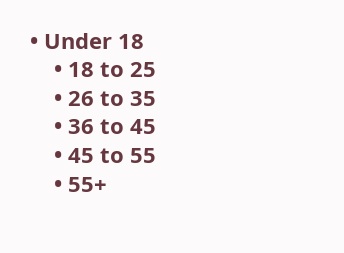• Under 18
    • 18 to 25
    • 26 to 35
    • 36 to 45
    • 45 to 55
    • 55+